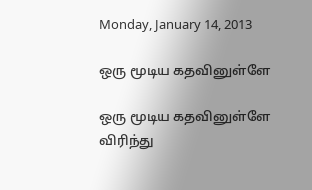Monday, January 14, 2013

ஒரு மூடிய கதவினுள்ளே

ஒரு மூடிய கதவினுள்ளே
விரிந்து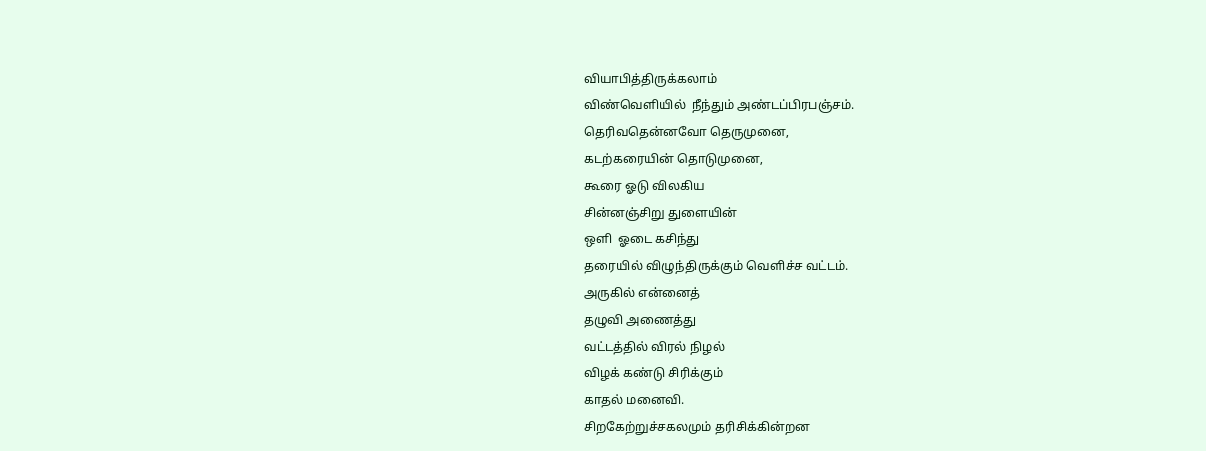வியாபித்திருக்கலாம்
விண்வெளியில்  நீந்தும் அண்டப்பிரபஞ்சம்.
தெரிவதென்னவோ தெருமுனை,
கடற்கரையின் தொடுமுனை,
கூரை ஓடு விலகிய
சின்னஞ்சிறு துளையின்
ஒளி  ஓடை கசிந்து
தரையில் விழுந்திருக்கும் வெளிச்ச வட்டம்.
அருகில் என்னைத்
தழுவி அணைத்து
வட்டத்தில் விரல் நிழல்
விழக் கண்டு சிரிக்கும்
காதல் மனைவி.
சிறகேற்றுச்சகலமும் தரிசிக்கின்றன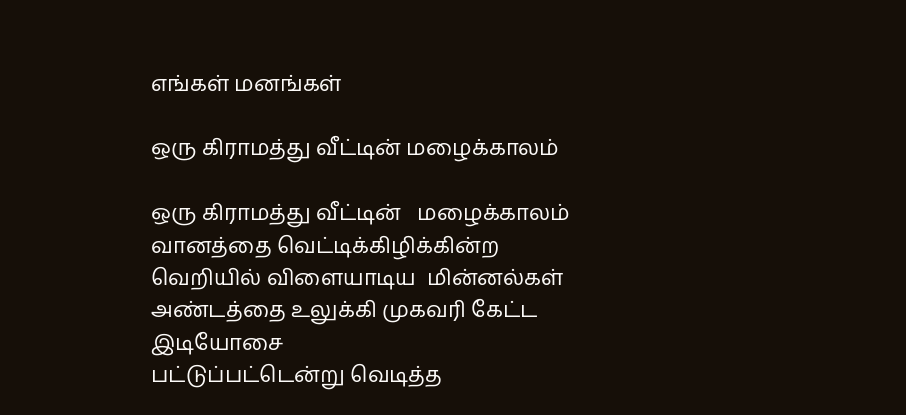எங்கள் மனங்கள்

ஒரு கிராமத்து வீட்டின் மழைக்காலம்

ஒரு கிராமத்து வீட்டின்   மழைக்காலம்
வானத்தை வெட்டிக்கிழிக்கின்ற
வெறியில் விளையாடிய  மின்னல்கள்
அண்டத்தை உலுக்கி முகவரி கேட்ட இடியோசை
பட்டுப்பட்டென்று வெடித்த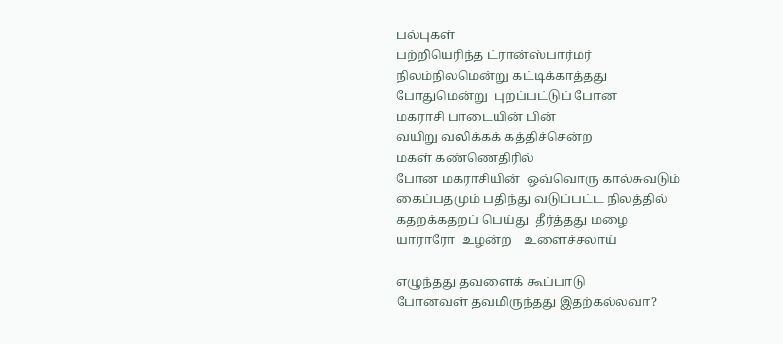பல்புகள்
பற்றியெரிந்த ட்ரான்ஸ்பார்மர்
நிலம்நிலமென்று கட்டிக்காத்தது
போதுமென்று  புறப்பட்டுப் போன
மகராசி பாடையின் பின்
வயிறு வலிக்கக் கத்திச்சென்ற
மகள் கண்ணெதிரில்
போன மகராசியின்  ஒவ்வொரு கால்சுவடும்
கைப்பதமும் பதிந்து வடுப்பட்ட நிலத்தில்
கதறக்கதறப் பெய்து  தீர்த்தது மழை
யாராரோ  உழன்ற    உளைச்சலாய்

எழுந்தது தவளைக் கூப்பாடு
போனவள் தவமிருந்தது இதற்கல்லவா?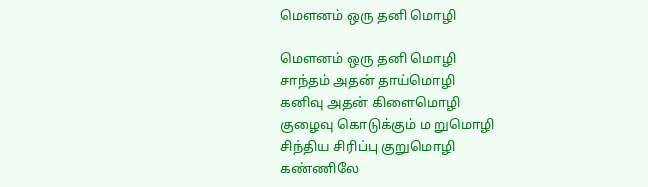மௌனம் ஒரு தனி மொழி

மௌனம் ஒரு தனி மொழி
சாந்தம் அதன் தாய்மொழி
கனிவு அதன் கிளைமொழி
குழைவு கொடுக்கும் ம றுமொழி
சிந்திய சிரிப்பு குறுமொழி
கண்ணிலே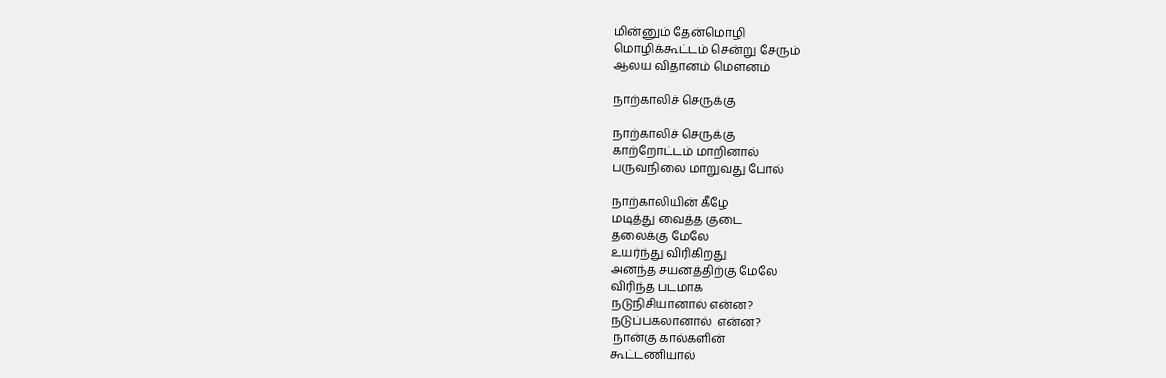மின்னும் தேன்மொழி
மொழிக்கூட்டம் சென்று சேரும்
ஆலய விதானம் மௌனம்

நாற்காலிச் செருக்கு

நாற்காலிச் செருக்கு
காற்றோட்டம் மாறினால்
பருவநிலை மாறுவது போல்

நாற்காலியின் கீழே
மடித்து வைத்த குடை
தலைக்கு மேலே
உயர்ந்து விரிகிறது
அனந்த சயனத்திற்கு மேலே
விரிந்த படமாக
நடுநிசியானால் என்ன?
நடுப்பகலானால்  என்ன?
 நான்கு கால்களின்
கூட்டணியால்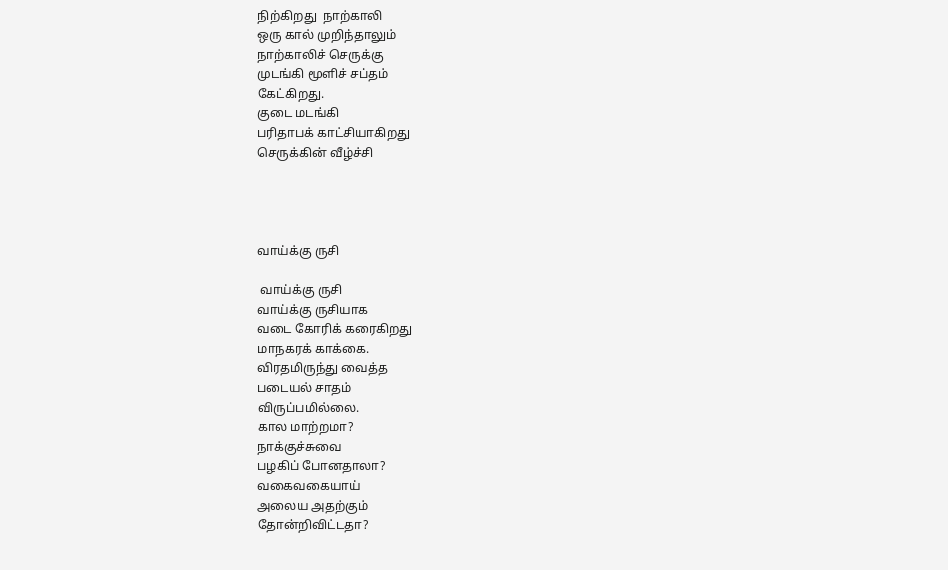நிற்கிறது  நாற்காலி
ஒரு கால் முறிந்தாலும்
நாற்காலிச் செருக்கு
முடங்கி மூளிச் சப்தம்
கேட்கிறது.
குடை மடங்கி
பரிதாபக் காட்சியாகிறது
செருக்கின் வீழ்ச்சி




வாய்க்கு ருசி

 வாய்க்கு ருசி
வாய்க்கு ருசியாக
வடை கோரிக் கரைகிறது
மாநகரக் காக்கை.
விரதமிருந்து வைத்த
படையல் சாதம்
விருப்பமில்லை.
கால மாற்றமா?
நாக்குச்சுவை
பழகிப் போனதாலா?
வகைவகையாய்
அலைய அதற்கும்
தோன்றிவிட்டதா?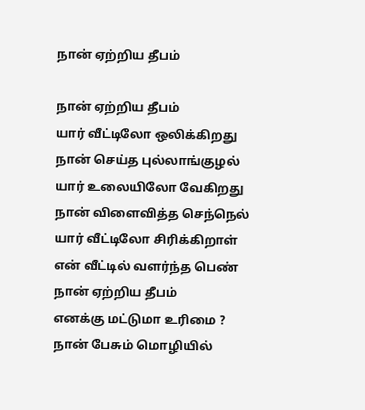நான் ஏற்றிய தீபம்

நான் ஏற்றிய தீபம்
யார் வீட்டிலோ ஒலிக்கிறது
நான் செய்த புல்லாங்குழல்
யார் உலையிலோ வேகிறது
நான் விளைவித்த செந்நெல்
யார் வீட்டிலோ சிரிக்கிறாள்
என் வீட்டில் வளர்ந்த பெண்
நான் ஏற்றிய தீபம்
எனக்கு மட்டுமா உரிமை ?
நான் பேசும் மொழியில்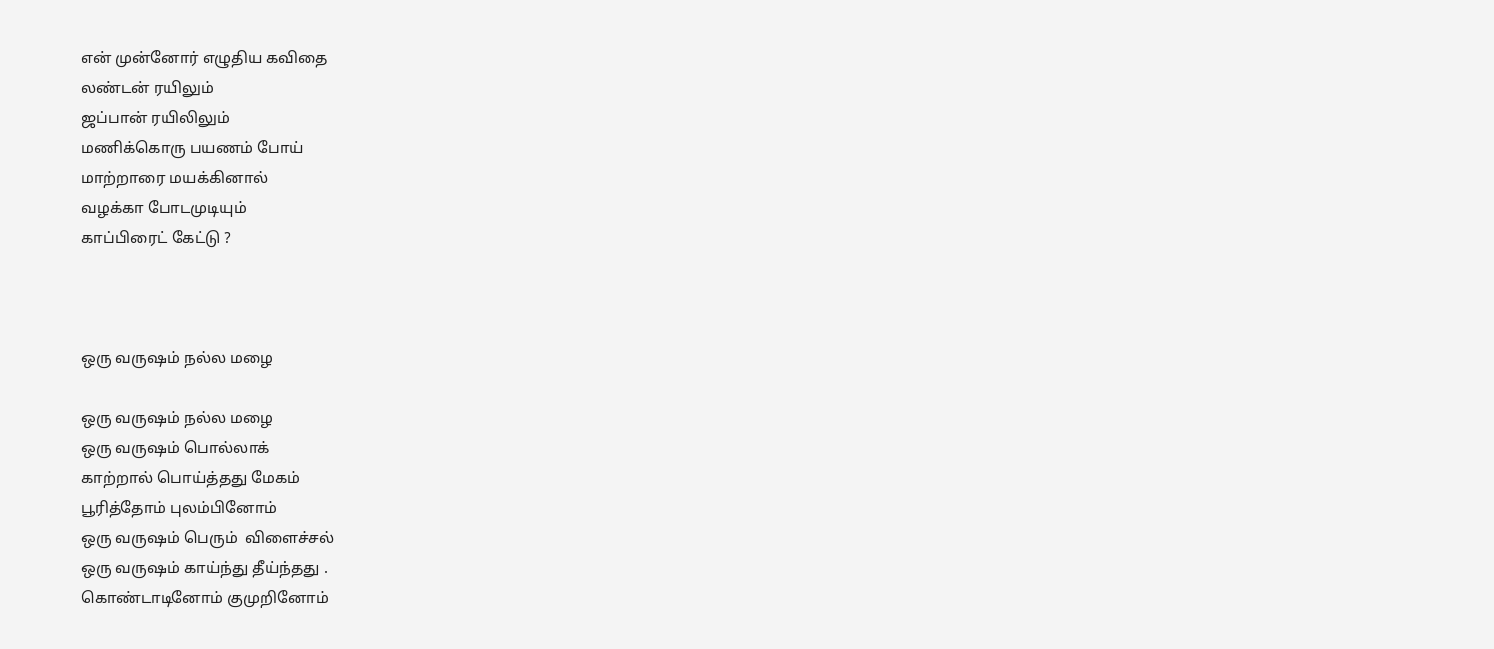என் முன்னோர் எழுதிய கவிதை
லண்டன் ரயிலும்
ஜப்பான் ரயிலிலும்
மணிக்கொரு பயணம் போய்
மாற்றாரை மயக்கினால்
வழக்கா போடமுடியும்
காப்பிரைட் கேட்டு ?



ஒரு வருஷம் நல்ல மழை

ஒரு வருஷம் நல்ல மழை
ஒரு வருஷம் பொல்லாக்
காற்றால் பொய்த்தது மேகம்
பூரித்தோம் புலம்பினோம்
ஒரு வருஷம் பெரும்  விளைச்சல்
ஒரு வருஷம் காய்ந்து தீய்ந்தது .
கொண்டாடினோம் குமுறினோம்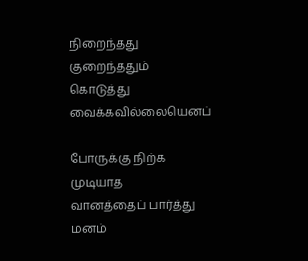நிறைந்தது குறைந்ததும்
கொடுத்து வைக்கவில்லையெனப்

போருக்கு நிற்க முடியாத
வானத்தைப் பார்த்து
மனம்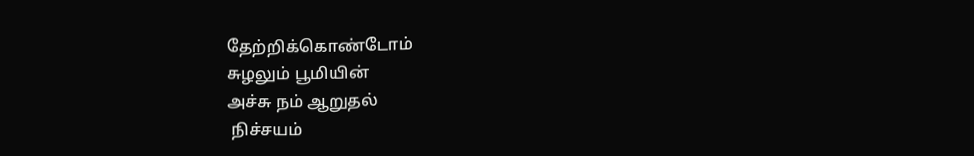தேற்றிக்கொண்டோம்
சுழலும் பூமியின்
அச்சு நம் ஆறுதல்
 நிச்சயம்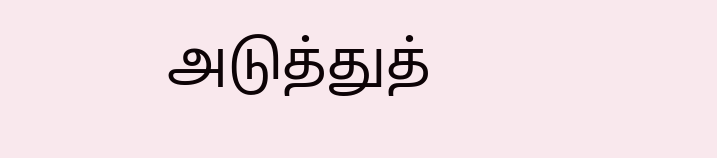அடுத்துத்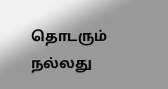தொடரும் நல்லது